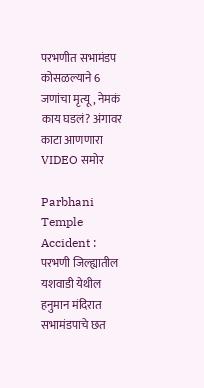परभणीत सभामंडप कोसळल्याने 6 जणांचा मृत्यू, नेमकं काय घडलं? अंगावर काटा आणणारा VIDEO समोर

Parbhani Temple Accident : परभणी जिल्ह्यातील यशवाडी येथील हनुमान मंदिरात सभामंडपाचे छत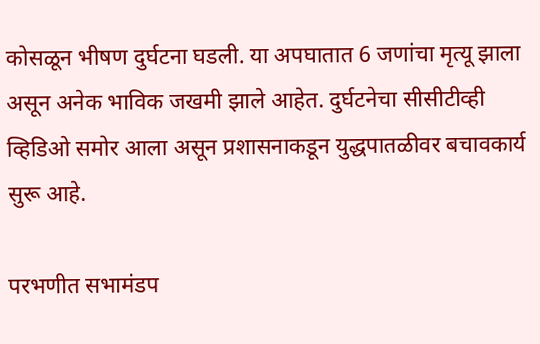कोसळून भीषण दुर्घटना घडली. या अपघातात 6 जणांचा मृत्यू झाला असून अनेक भाविक जखमी झाले आहेत. दुर्घटनेचा सीसीटीव्ही व्हिडिओ समोर आला असून प्रशासनाकडून युद्धपातळीवर बचावकार्य सुरू आहे.

परभणीत सभामंडप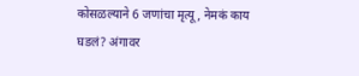कोसळल्याने 6 जणांचा मृत्यू, नेमकं काय घडलं? अंगावर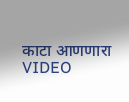काटा आणणारा VIDEO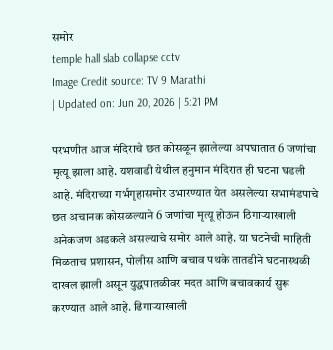समोर
temple hall slab collapse cctv
Image Credit source: TV 9 Marathi
| Updated on: Jun 20, 2026 | 5:21 PM

परभणीत आज मंदिराचे छत कोसळून झालेल्या अपघातात 6 जणांचा मृत्यू झाला आहे. यशवाडी येथील हनुमान मंदिरात ही घटना घडली आहे. मंदिराच्या गर्भगृहासमोर उभारण्यात येत असलेल्या सभामंडपाचे छत अचानक कोसळल्याने 6 जणांचा मृत्यू होऊन ठिगाऱ्याखाली अनेकजण अडकले असल्याचे समोर आले आहे. या घटनेची माहिती मिळताच प्रशासन, पोलीस आणि बचाव पथके तातडीने घटनास्थळी दाखल झाली असून युद्धपातळीवर मदत आणि बचावकार्य सुरू करण्यात आले आहे. ढिगाऱ्याखाली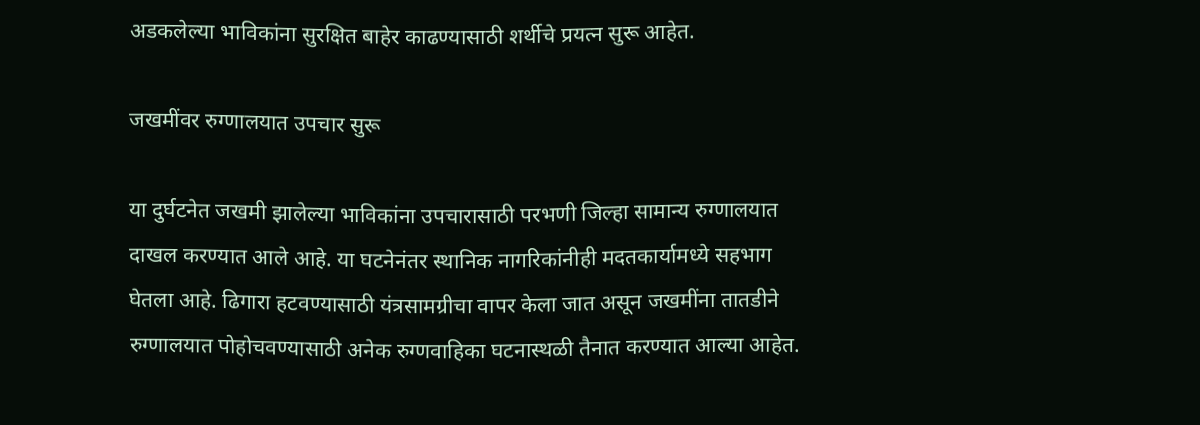अडकलेल्या भाविकांना सुरक्षित बाहेर काढण्यासाठी शर्थीचे प्रयत्न सुरू आहेत.

जखमींवर रुग्णालयात उपचार सुरू

या दुर्घटनेत जखमी झालेल्या भाविकांना उपचारासाठी परभणी जिल्हा सामान्य रुग्णालयात दाखल करण्यात आले आहे. या घटनेनंतर स्थानिक नागरिकांनीही मदतकार्यामध्ये सहभाग घेतला आहे. ढिगारा हटवण्यासाठी यंत्रसामग्रीचा वापर केला जात असून जखमींना तातडीने रुग्णालयात पोहोचवण्यासाठी अनेक रुग्णवाहिका घटनास्थळी तैनात करण्यात आल्या आहेत.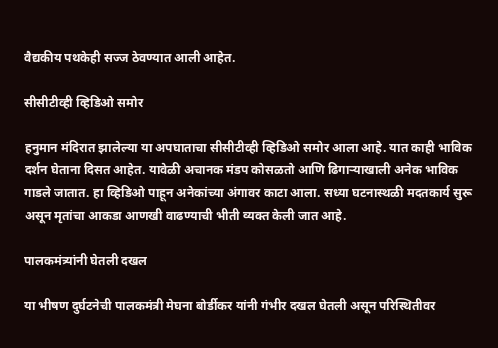वैद्यकीय पथकेही सज्ज ठेवण्यात आली आहेत.

सीसीटीव्ही व्हिडिओ समोर

हनुमान मंदिरात झालेल्या या अपघाताचा सीसीटीव्ही व्हिडिओ समोर आला आहे. यात काही भाविक दर्शन घेताना दिसत आहेत. यावेळी अचानक मंडप कोसळतो आणि ढिगाऱ्याखाली अनेक भाविक गाडले जातात. हा व्हिडिओ पाहून अनेकांच्या अंगावर काटा आला. सध्या घटनास्थळी मदतकार्य सुरू असून मृतांचा आकडा आणखी वाढण्याची भीती व्यक्त केली जात आहे.

पालकमंत्र्यांनी घेतली दखल

या भीषण दुर्घटनेची पालकमंत्री मेघना बोर्डीकर यांनी गंभीर दखल घेतली असून परिस्थितीवर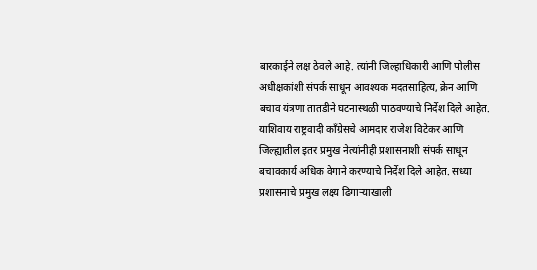बारकाईने लक्ष ठेवले आहे. त्यांनी जिल्हाधिकारी आणि पोलीस अधीक्षकांशी संपर्क साधून आवश्यक मदतसाहित्य, क्रेन आणि बचाव यंत्रणा तातडीने घटनास्थळी पाठवण्याचे निर्देश दिले आहेत. याशिवाय राष्ट्रवादी काँग्रेसचे आमदार राजेश विटेकर आणि जिल्ह्यातील इतर प्रमुख नेत्यांनीही प्रशासनाशी संपर्क साधून बचावकार्य अधिक वेगाने करण्याचे निर्देश दिले आहेत. सध्या प्रशासनाचे प्रमुख लक्ष्य ढिगाऱ्याखाली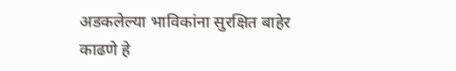अडकलेल्या भाविकांना सुरक्षित बाहेर काढणे हे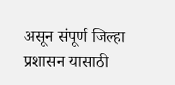असून संपूर्ण जिल्हा प्रशासन यासाठी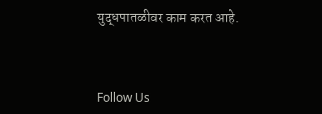युद्धपातळीवर काम करत आहे.



Follow Us